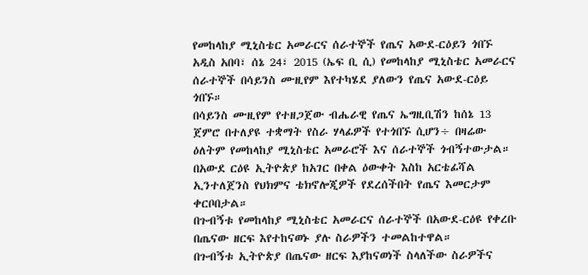የመከላከያ ሚኒስቴር አመራርና ሰራተኞች የጤና አውደ-ርዕይን ጎበኙ
አዲስ አበባ፣ ሰኔ 24፣ 2015 (ኤፍ ቢ ሲ) የመከላከያ ሚኒስቴር አመራርና ሰራተኞች በሳይንስ ሙዚየም እየተካሄደ ያለውን የጤና አውደ-ርዕይ ጎበኙ።
በሳይንስ ሙዚየም የተዘጋጀው ብሔራዊ የጤና ኤግዚቢሽን ከሰኔ 13 ጀምሮ በተለያዩ ተቋማት የስራ ሃላፊዎች የተጎበኙ ሲሆን÷ በዛሬው ዕለትም የመከላከያ ሚኒስቴር አመራሮች እና ሰራተኞች ጎብኝተውታል።
በአውደ ርዕዩ ኢትዮጵያ ከአገር በቀል ዕውቀት እስከ አርቴፊሻል ኢንተለጀንስ የህክምና ቴክኖሎጂዎች የደረሰችበት የጤና እመርታም ቀርቦበታል።
በጉብኝቱ የመከላከያ ሚኒስቴር አመራርና ሰራተኞች በአውደ-ርዕዩ የቀረቡ በጤናው ዘርፍ እየተከናወኑ ያሉ ስራዎችን ተመልከተዋል።
በጉብኝቱ ኢትዮጵያ በጤናው ዘርፍ እያከናወነች ስላለችው ስራዎችና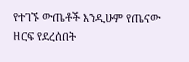የተገኙ ውጤቶች እንዲሁም የጤናው ዘርፍ የደረሰበት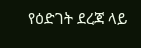የዕድገት ደረጃ ላይ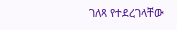ገለጻ የተደረገላቸው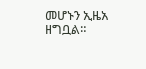መሆኑን ኢዜአ ዘግቧል።